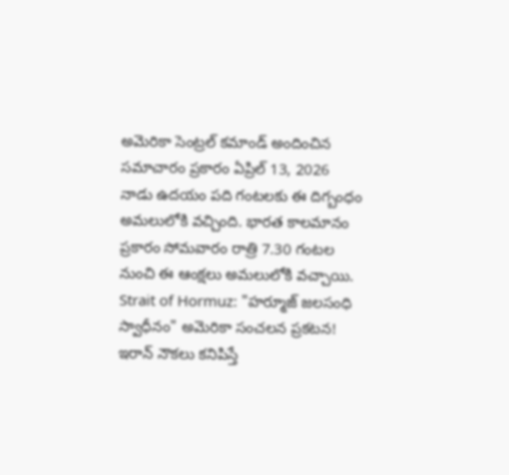అమెరికా సెంట్రల్ కమాండ్ అందించిన సమాచారం ప్రకారం ఏప్రిల్ 13, 2026 నాడు ఉదయం పది గంటలకు ఈ దిగ్బంధం అమలులోకి వచ్చింది. భారత కాలమానం ప్రకారం సోమవారం రాత్రి 7.30 గంటల నుంచి ఈ ఆంక్షలు అమలులోకి వచ్చాయి.
Strait of Hormuz: "హర్మూజ్ జలసంధి స్వాధీనం" అమెరికా సంచలన ప్రకటన! ఇరాన్ నౌకలు కనిపిస్తే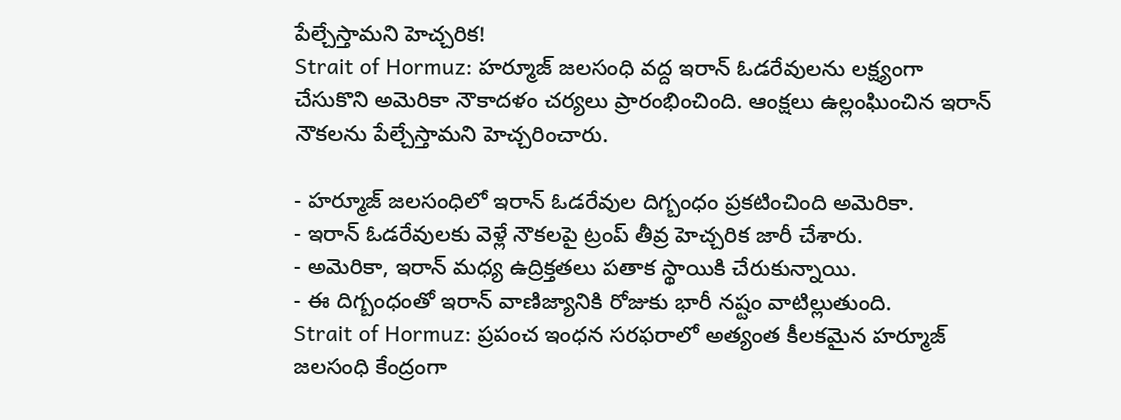పేల్చేస్తామని హెచ్చరిక!
Strait of Hormuz: హర్మూజ్ జలసంధి వద్ద ఇరాన్ ఓడరేవులను లక్ష్యంగా చేసుకొని అమెరికా నౌకాదళం చర్యలు ప్రారంభించింది. ఆంక్షలు ఉల్లంఘించిన ఇరాన్ నౌకలను పేల్చేస్తామని హెచ్చరించారు.

- హర్మూజ్ జలసంధిలో ఇరాన్ ఓడరేవుల దిగ్బంధం ప్రకటించింది అమెరికా.
- ఇరాన్ ఓడరేవులకు వెళ్లే నౌకలపై ట్రంప్ తీవ్ర హెచ్చరిక జారీ చేశారు.
- అమెరికా, ఇరాన్ మధ్య ఉద్రిక్తతలు పతాక స్థాయికి చేరుకున్నాయి.
- ఈ దిగ్బంధంతో ఇరాన్ వాణిజ్యానికి రోజుకు భారీ నష్టం వాటిల్లుతుంది.
Strait of Hormuz: ప్రపంచ ఇంధన సరఫరాలో అత్యంత కీలకమైన హర్మూజ్ జలసంధి కేంద్రంగా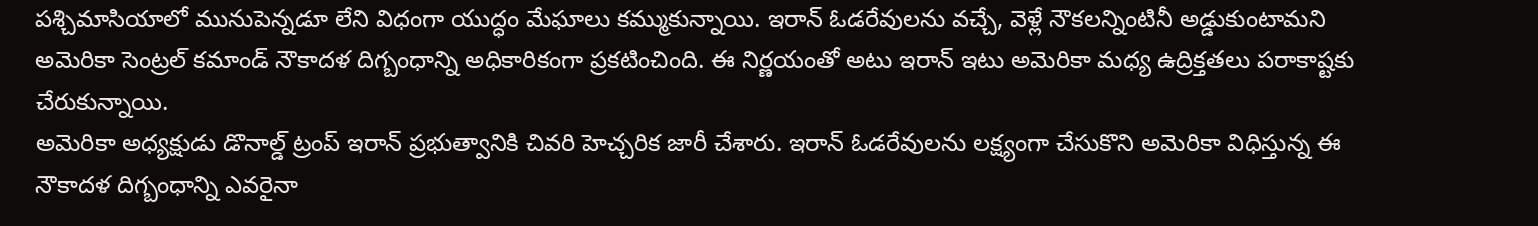పశ్చిమాసియాలో మునుపెన్నడూ లేని విధంగా యుద్ధం మేఘాలు కమ్ముకున్నాయి. ఇరాన్ ఓడరేవులను వచ్చే, వెళ్లే నౌకలన్నింటినీ అడ్డుకుంటామని అమెరికా సెంట్రల్ కమాండ్ నౌకాదళ దిగ్బంధాన్ని అధికారికంగా ప్రకటించింది. ఈ నిర్ణయంతో అటు ఇరాన్ ఇటు అమెరికా మధ్య ఉద్రిక్తతలు పరాకాష్టకు చేరుకున్నాయి.
అమెరికా అధ్యక్షుడు డొనాల్డ్ ట్రంప్ ఇరాన్ ప్రభుత్వానికి చివరి హెచ్చరిక జారీ చేశారు. ఇరాన్ ఓడరేవులను లక్ష్యంగా చేసుకొని అమెరికా విధిస్తున్న ఈ నౌకాదళ దిగ్బంధాన్ని ఎవరైనా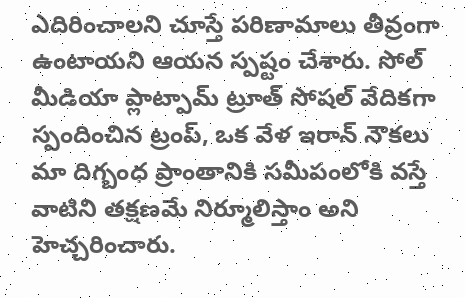ఎదిరించాలని చూస్తే పరిణామాలు తీవ్రంగా ఉంటాయని ఆయన స్పష్టం చేశారు. సోల్ మీడియా ప్లాట్పామ్ ట్రూత్ సోషల్ వేదికగా స్పందించిన ట్రంప్, ఒక వేళ ఇరాన్ నౌకలు మా దిగ్బంధ ప్రాంతానికి సమీపంలోకి వస్తే వాటిని తక్షణమే నిర్మూలిస్తాం అని హెచ్చరించారు.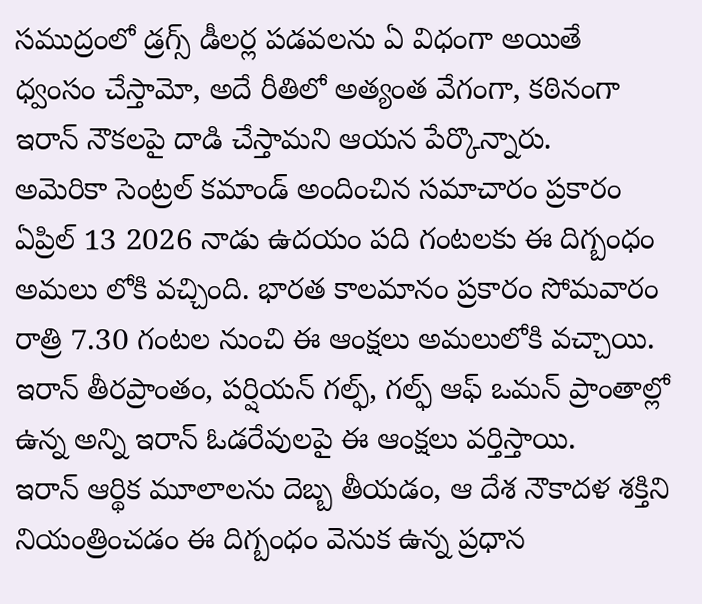సముద్రంలో డ్రగ్స్ డీలర్ల పడవలను ఏ విధంగా అయితే ధ్వంసం చేస్తామో, అదే రీతిలో అత్యంత వేగంగా, కఠినంగా ఇరాన్ నౌకలపై దాడి చేస్తామని ఆయన పేర్కొన్నారు.
అమెరికా సెంట్రల్ కమాండ్ అందించిన సమాచారం ప్రకారం ఏప్రిల్ 13 2026 నాడు ఉదయం పది గంటలకు ఈ దిగ్బంధం అమలు లోకి వచ్చింది. భారత కాలమానం ప్రకారం సోమవారం రాత్రి 7.30 గంటల నుంచి ఈ ఆంక్షలు అమలులోకి వచ్చాయి. ఇరాన్ తీరప్రాంతం, పర్షియన్ గల్ఫ్, గల్ఫ్ ఆఫ్ ఒమన్ ప్రాంతాల్లో ఉన్న అన్ని ఇరాన్ ఓడరేవులపై ఈ ఆంక్షలు వర్తిస్తాయి.
ఇరాన్ ఆర్థిక మూలాలను దెబ్బ తీయడం, ఆ దేశ నౌకాదళ శక్తిని నియంత్రించడం ఈ దిగ్బంధం వెనుక ఉన్న ప్రధాన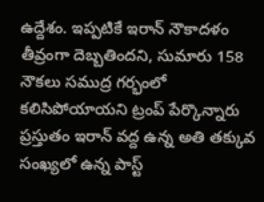ఉద్దేశం. ఇప్పటికే ఇరాన్ నౌకాదళం తీవ్రంగా దెబ్బతిందని, సుమారు 158 నౌకలు సముద్ర గర్భంలో కలిసిపోయాయని ట్రంప్ పేర్కొన్నారు ప్రస్తుతం ఇరాన్ వద్ద ఉన్న అతి తక్కువ సంఖ్యలో ఉన్న పాస్ట్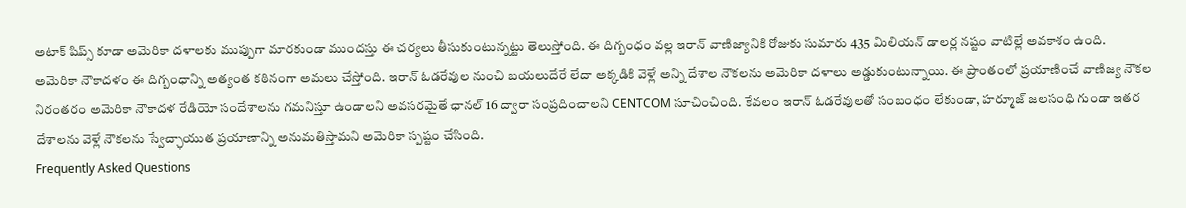అటాక్ షిప్స్ కూడా అమెరికా దళాలకు ముప్పుగా మారకుండా ముందస్తు ఈ చర్యలు తీసుకుంటున్నట్టు తెలుస్తోంది. ఈ దిగ్బంధం వల్ల ఇరాన్ వాణిజ్యానికి రోజుకు సుమారు 435 మిలియన్ డాలర్ల నష్టం వాటిల్లే అవకాశం ఉంది.
అమెరికా నౌకాదళం ఈ దిగ్బంధాన్ని అత్యంత కఠినంగా అమలు చేస్తోంది. ఇరాన్ ఓడరేవుల నుంచి బయలుదేరే లేదా అక్కడికి వెళ్లే అన్ని దేశాల నౌకలను అమెరికా దళాలు అడ్డుకుంటున్నాయి. ఈ ప్రాంతంలో ప్రయాణించే వాణిజ్య నౌకల నిరంతరం అమెరికా నౌకాదళ రేడియో సందేశాలను గమనిస్తూ ఉండాలని అవసరమైతే ఛానల్ 16 ద్వారా సంప్రదించాలని CENTCOM సూచించింది. కేవలం ఇరాన్ ఓడరేవులతో సంబంధం లేకుండా, హర్మూజ్ జలసంధి గుండా ఇతర దేశాలను వెళ్లే నౌకలను స్వేచ్ఛాయుత ప్రయాణాన్ని అనుమతిస్తామని అమెరికా స్పష్టం చేసింది.
Frequently Asked Questions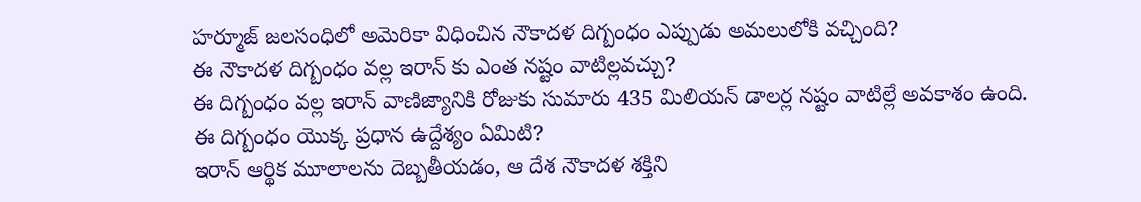హర్మూజ్ జలసంధిలో అమెరికా విధించిన నౌకాదళ దిగ్బంధం ఎప్పుడు అమలులోకి వచ్చింది?
ఈ నౌకాదళ దిగ్బంధం వల్ల ఇరాన్ కు ఎంత నష్టం వాటిల్లవచ్చు?
ఈ దిగ్బంధం వల్ల ఇరాన్ వాణిజ్యానికి రోజుకు సుమారు 435 మిలియన్ డాలర్ల నష్టం వాటిల్లే అవకాశం ఉంది.
ఈ దిగ్బంధం యొక్క ప్రధాన ఉద్దేశ్యం ఏమిటి?
ఇరాన్ ఆర్థిక మూలాలను దెబ్బతీయడం, ఆ దేశ నౌకాదళ శక్తిని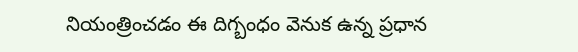నియంత్రించడం ఈ దిగ్బంధం వెనుక ఉన్న ప్రధాన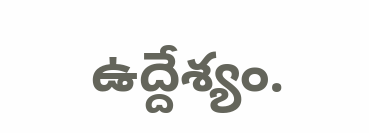ఉద్దేశ్యం.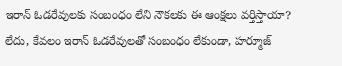ఇరాన్ ఓడరేవులకు సంబంధం లేని నౌకలకు ఈ ఆంక్షలు వర్తిస్తాయా?
లేదు, కేవలం ఇరాన్ ఓడరేవులతో సంబంధం లేకుండా, హర్మూజ్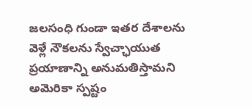జలసంధి గుండా ఇతర దేశాలను వెళ్లే నౌకలను స్వేచ్ఛాయుత ప్రయాణాన్ని అనుమతిస్తామని అమెరికా స్పష్టం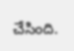చేసింది.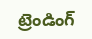ట్రెండింగ్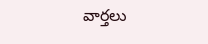వార్తలు